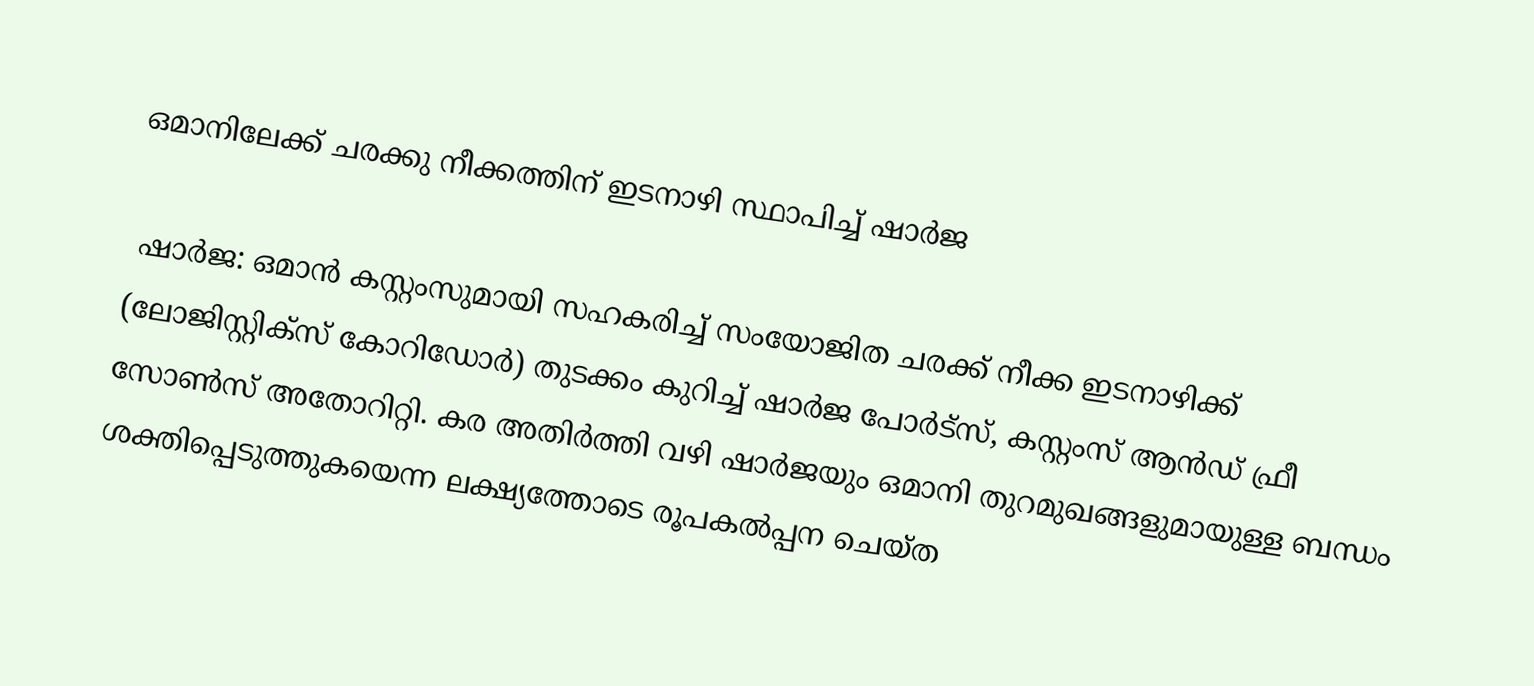ഒമാനിലേക്ക് ചരക്കു നീക്കത്തിന് ഇടനാഴി സ്ഥാപിച്ച് ഷാർജ

 ഷാര്‍ജ: ഒമാന്‍ കസ്റ്റംസുമായി സഹകരിച്ച് സംയോജിത ചരക്ക് നീക്ക ഇടനാഴിക്ക് (ലോജിസ്റ്റിക്‌സ് കോറിഡോര്‍) തുടക്കം കുറിച്ച് ഷാര്‍ജ പോര്‍ട്‌സ്, കസ്റ്റംസ് ആന്‍ഡ് ഫ്രീ സോണ്‍സ് അതോറിറ്റി. കര അതിര്‍ത്തി വഴി ഷാര്‍ജയും ഒമാനി തുറമുഖങ്ങളുമായുള്ള ബന്ധം ശക്തിപ്പെടുത്തുകയെന്ന ലക്ഷ്യത്തോടെ രൂപകല്‍പ്പന ചെയ്ത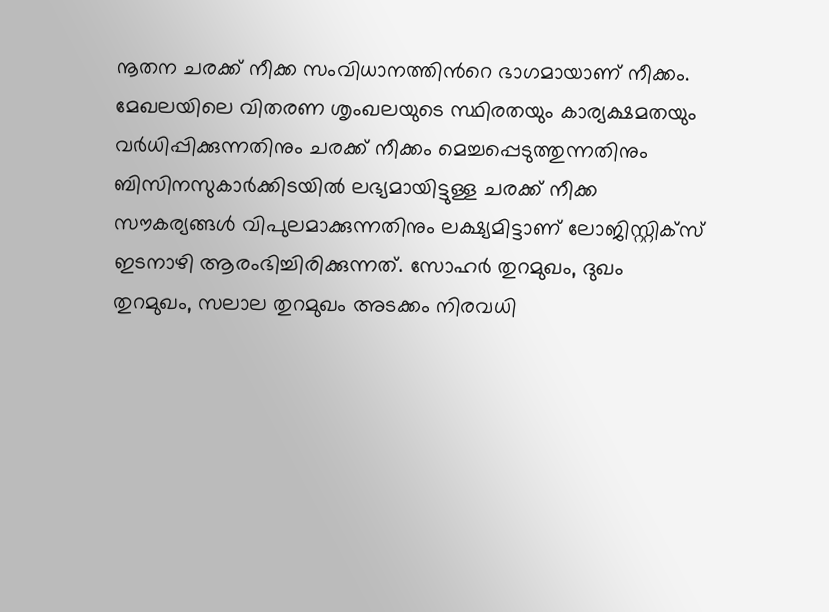നൂതന ചരക്ക് നീക്ക സംവിധാനത്തിന്‍റെ ഭാഗമായാണ് നീക്കം. മേഖലയിലെ വിതരണ ശൃംഖലയുടെ സ്ഥിരതയും കാര്യക്ഷമതയും വര്‍ധിപ്പിക്കുന്നതിനും ചരക്ക് നീക്കം മെച്ചപ്പെടുത്തുന്നതിനും ബിസിനസുകാര്‍ക്കിടയില്‍ ലഭ്യമായിട്ടുള്ള ചരക്ക് നീക്ക സൗകര്യങ്ങള്‍ വിപുലമാക്കുന്നതിനും ലക്ഷ്യമിട്ടാണ് ലോജിസ്റ്റിക്‌സ് ഇടനാഴി ആരംഭിച്ചിരിക്കുന്നത്. സോഹര്‍ തുറമുഖം, ദുഖം തുറമുഖം, സലാല തുറമുഖം അടക്കം നിരവധി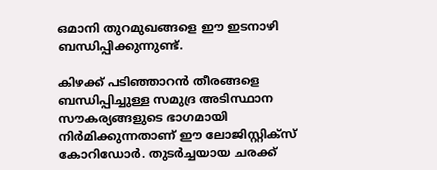ഒമാനി തുറമുഖങ്ങളെ ഈ ഇടനാഴി ബന്ധിപ്പിക്കുന്നുണ്ട്.

കിഴക്ക് പടിഞ്ഞാറന്‍ തീരങ്ങളെ ബന്ധിപ്പിച്ചുള്ള സമുദ്ര അടിസ്ഥാന സൗകര്യങ്ങളുടെ ഭാഗമായി നിര്‍മിക്കുന്നതാണ് ഈ ലോജിസ്റ്റിക്‌സ് കോറിഡോര്‍. തുടര്‍ച്ചയായ ചരക്ക്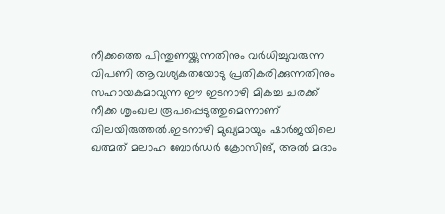നീക്കത്തെ പിന്തുണയ്ക്കുന്നതിനും വര്‍ധിച്ചുവരുന്ന വിപണി ആവശ്യകതയോടു പ്രതികരിക്കുന്നതിനും സഹായകമാവുന്ന ഈ ഇടനാഴി മികച്ച ചരക്ക് നീക്ക ശൃംഖല രൂപപ്പെടുത്തുമെന്നാണ് വിലയിരുത്തൽ.ഇടനാഴി മുഖ്യമായും ഷാര്‍ജയിലെ ഖത്മത് മലാഹ ബോര്‍ഡര്‍ ക്രോസിങ്, അല്‍ മദാം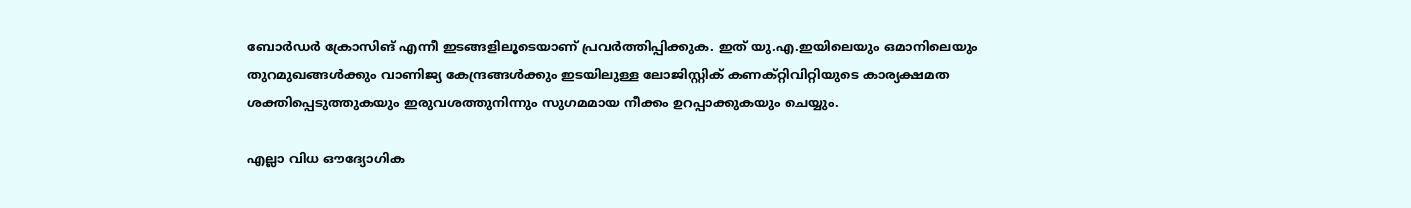ബോര്‍ഡര്‍ ക്രോസിങ് എന്നീ ഇടങ്ങളിലൂടെയാണ് പ്രവര്‍ത്തിപ്പിക്കുക. ഇത് യു.എ.ഇയിലെയും ഒമാനിലെയും തുറമുഖങ്ങള്‍ക്കും വാണിജ്യ കേന്ദ്രങ്ങള്‍ക്കും ഇടയിലുള്ള ലോജിസ്റ്റിക് കണക്റ്റിവിറ്റിയുടെ കാര്യക്ഷമത ശക്തിപ്പെടുത്തുകയും ഇരുവശത്തുനിന്നും സുഗമമായ നീക്കം ഉറപ്പാക്കുകയും ചെയ്യും.

എല്ലാ വിധ ഔദ്യോഗിക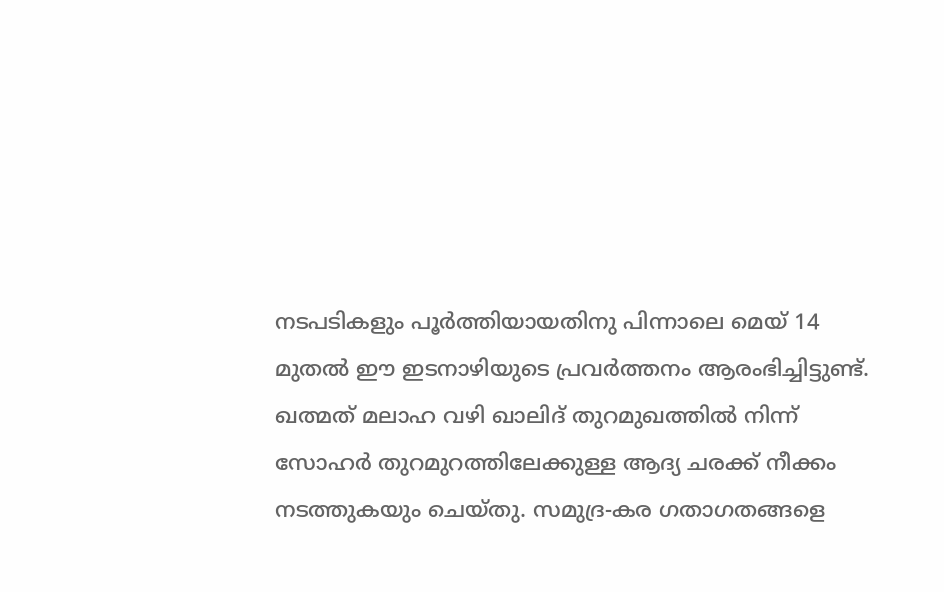നടപടികളും പൂര്‍ത്തിയായതിനു പിന്നാലെ മെയ് 14 മുതല്‍ ഈ ഇടനാഴിയുടെ പ്രവര്‍ത്തനം ആരംഭിച്ചിട്ടുണ്ട്. ഖത്മത് മലാഹ വഴി ഖാലിദ് തുറമുഖത്തില്‍ നിന്ന് സോഹര്‍ തുറമുറത്തിലേക്കുള്ള ആദ്യ ചരക്ക് നീക്കം നടത്തുകയും ചെയ്തു. സമുദ്ര-കര ഗതാഗതങ്ങളെ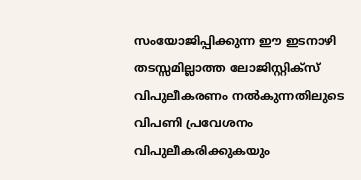സംയോജിപ്പിക്കുന്ന ഈ ഇടനാഴി തടസ്സമില്ലാത്ത ലോജിസ്റ്റിക്‌സ് വിപുലീകരണം നല്‍കുന്നതിലുടെ വിപണി പ്രവേശനം വിപുലീകരിക്കുകയും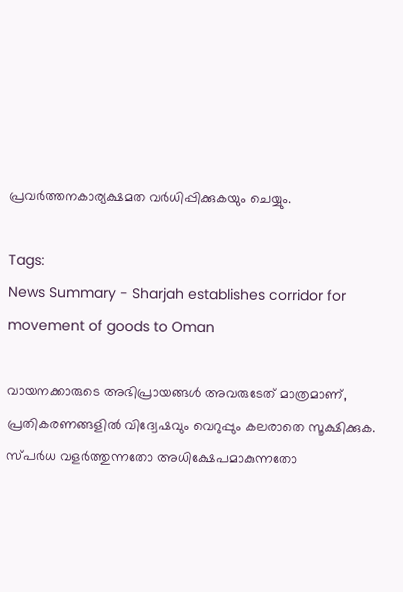പ്രവര്‍ത്തനകാര്യക്ഷമത വര്‍ധിപ്പിക്കുകയും ചെയ്യും.

Tags:
News Summary - Sharjah establishes corridor for movement of goods to Oman

വായനക്കാരുടെ അഭിപ്രായങ്ങള്‍ അവരുടേത് മാത്രമാണ്, പ്രതികരണങ്ങളിൽ വിദ്വേഷവും വെറുപ്പും കലരാതെ സൂക്ഷിക്കുക. സ്പർധ വളർത്തുന്നതോ അധിക്ഷേപമാകുന്നതോ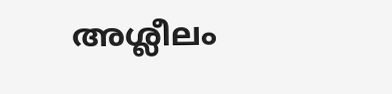അശ്ലീലം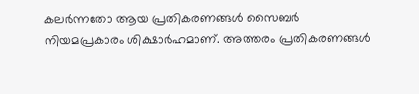കലർന്നതോ ആയ പ്രതികരണങ്ങൾ സൈബർ നിയമപ്രകാരം ശിക്ഷാർഹമാണ്. അത്തരം പ്രതികരണങ്ങൾ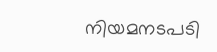നിയമനടപടി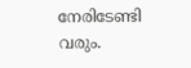നേരിടേണ്ടി വരും.